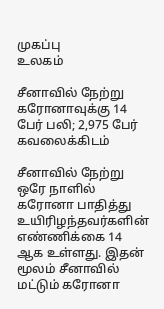முகப்பு
உலகம்

சீனாவில் நேற்று கரோனாவுக்கு 14 பேர் பலி; 2,975 பேர் கவலைக்கிடம்

சீனாவில் நேற்று ஒரே நாளில் கரோனா பாதித்து உயிரிழந்தவர்களின் எண்ணிக்கை 14 ஆக உள்ளது. இதன் மூலம் சீனாவில் மட்டும் கரோனா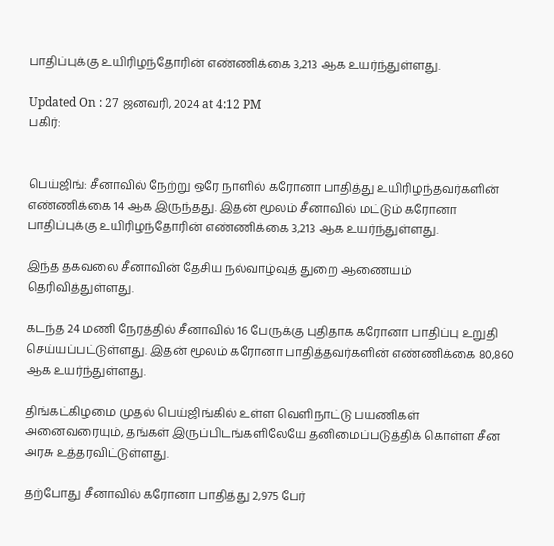பாதிப்புக்கு உயிரிழந்தோரின் எண்ணிக்கை 3,213 ஆக உயர்ந்துள்ளது.

Updated On : 27 ஜனவரி, 2024 at 4:12 PM
பகிர்:


பெய்ஜிங்: சீனாவில் நேற்று ஒரே நாளில் கரோனா பாதித்து உயிரிழந்தவர்களின் எண்ணிக்கை 14 ஆக இருந்தது. இதன் மூலம் சீனாவில் மட்டும் கரோனா பாதிப்புக்கு உயிரிழந்தோரின் எண்ணிக்கை 3,213 ஆக உயர்ந்துள்ளது.

இந்த தகவலை சீனாவின் தேசிய நல்வாழ்வுத் துறை ஆணையம் தெரிவித்துள்ளது.

கடந்த 24 மணி நேரத்தில் சீனாவில் 16 பேருக்கு புதிதாக கரோனா பாதிப்பு உறுதி செய்யப்பட்டுள்ளது. இதன் மூலம் கரோனா பாதித்தவர்களின் எண்ணிக்கை 80,860 ஆக உயர்ந்துள்ளது.

திங்கட்கிழமை முதல் பெய்ஜிங்கில் உள்ள வெளிநாட்டு பயணிகள் அனைவரையும், தங்கள் இருப்பிடங்களிலேயே தனிமைப்படுத்திக் கொள்ள சீன அரசு உத்தரவிட்டுள்ளது.

தற்போது சீனாவில் கரோனா பாதித்து 2,975 பேர்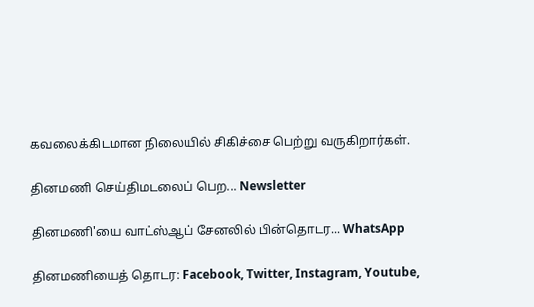கவலைக்கிடமான நிலையில் சிகிச்சை பெற்று வருகிறார்கள்.

தினமணி செய்திமடலைப் பெற... Newsletter

தினமணி'யை வாட்ஸ்ஆப் சேனலில் பின்தொடர... WhatsApp

தினமணியைத் தொடர: Facebook, Twitter, Instagram, Youtube,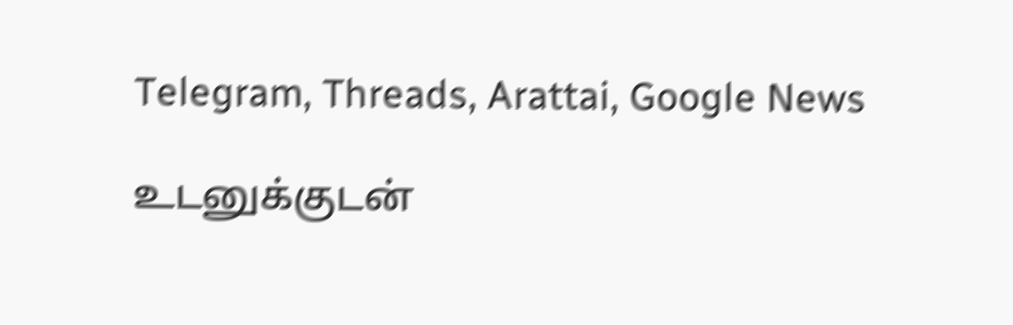Telegram, Threads, Arattai, Google News

உடனுக்குடன்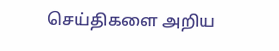செய்திகளை அறிய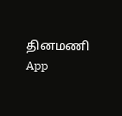தினமணி App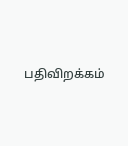பதிவிறக்கம்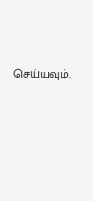செய்யவும்.